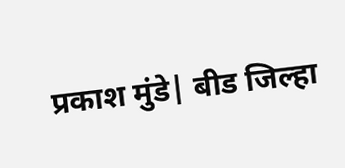प्रकाश मुंडे| बीड जिल्हा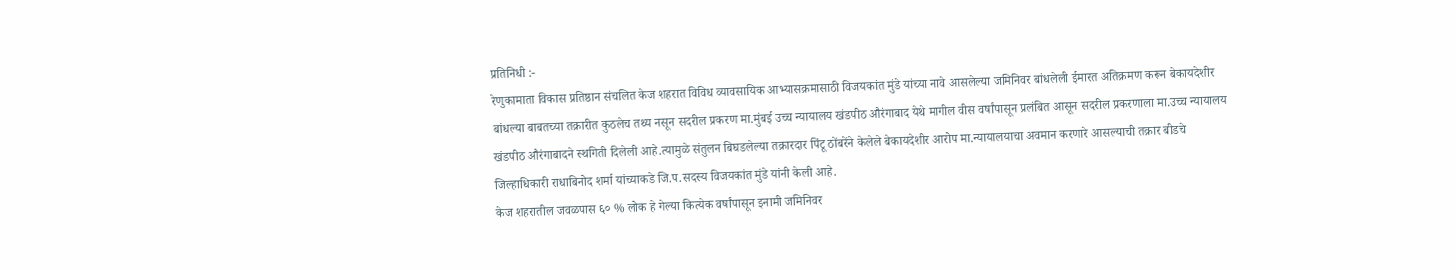प्रतिनिधी :-
रेणुकामाता विकास प्रतिष्ठान संचलित केज शहरात विविध व्यावसायिक आभ्यासक्रमासाठी विजयकांत मुंडे यांच्या नावे आसलेल्या जमिनिवर बांधलेली ईमारत अतिक्रमण करून बेकायदेशीर बांधल्या बाबतच्या तक्रारीत कुठलेच तथ्य नसून सदरील प्रकरण मा.मुंबई उच्च न्यायालय खंडपीठ औरंगाबाद येथे मागील वीस वर्षांपासून प्रलंबित आसून सदरील प्रकरणाला मा.उच्च न्यायालय खंडपीठ औरंगाबादने स्थगिती दिलेली आहे.त्यामुळे संतुलन बिघडलेल्या तक्रारदार पिंटू ठोंबरेंने केलेले बेकायदेशीर आरोप मा.न्यायालयाचा अवमान करणारे आसल्याची तक्रार बीडचे जिल्हाधिकारी राधाबिनोद शर्मा यांच्याकडे जि.प.सदस्य विजयकांत मुंडे यांनी केली आहे.
केज शहरातील जवळपास ६० % लोक हे गेल्या कित्येक वर्षांपासून इनामी जमिनिवर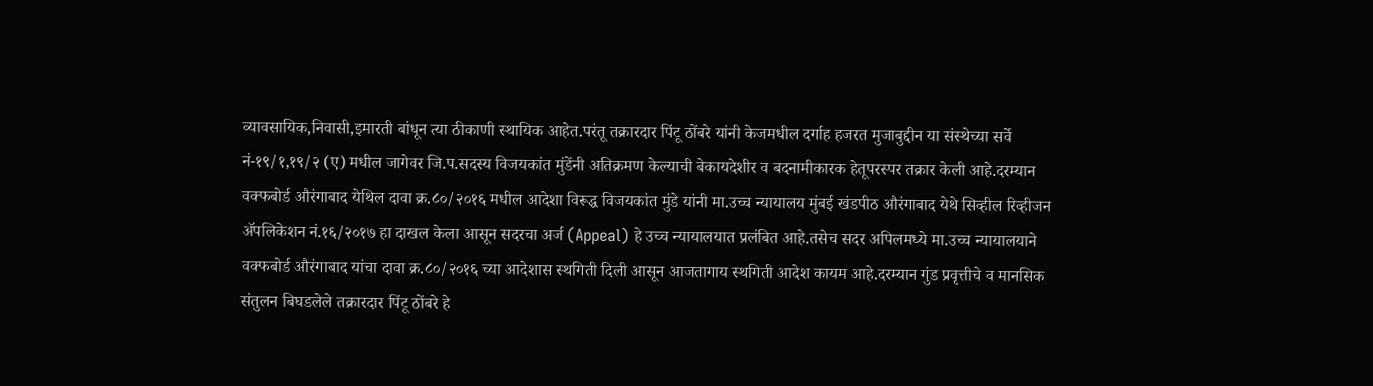व्यावसायिक,निवासी,इमारती बांधून त्या ठीकाणी स्थायिक आहेत.परंतू तक्रारदार पिंटू ठोंबरे यांनी केजमधील दर्गाह हजरत मुजाबुद्दीन या संस्थेच्या सर्वे नं-१९/१,१९/२ (ए) मधील जागेवर जि.प.सदस्य विजयकांत मुंडेंनी अतिक्रमण केल्याची बेकायदेशीर व बदनामीकारक हेतूपरस्पर तक्रार केली आहे.दरम्यान वक्फबोर्ड औरंगाबाद येथिल दावा क्र.८०/२०१६ मधील आदेशा विरूद्ध विजयकांत मुंडे यांनी मा.उच्च न्यायालय मुंबई खंडपीठ औरंगाबाद येथे सिव्हील रिव्हीजन ॲपलिकेशन नं.१६/२०१७ हा दाखल केला आसून सदरचा अर्ज (Appeal) हे उच्च न्यायालयात प्रलंबित आहे.तसेच सदर अपिलमध्ये मा.उच्च न्यायालयाने वक्फबोर्ड औरंगाबाद यांचा दावा क्र.८०/२०१६ च्या आदेशास स्थगिती दिली आसून आजतागाय स्थगिती आदेश कायम आहे.दरम्यान गुंड प्रवृत्तीचे व मानसिक संतुलन बिघडलेले तक्रारदार पिंटू ठोंबरे हे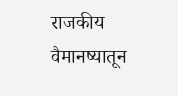राजकीय वैमानष्यातून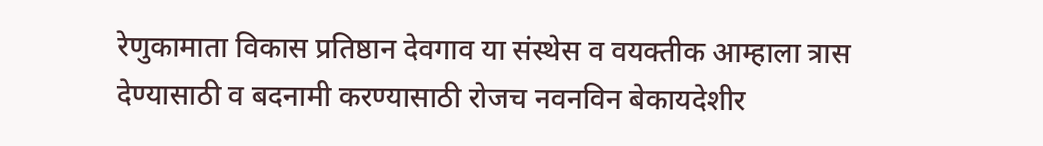रेणुकामाता विकास प्रतिष्ठान देवगाव या संस्थेस व वयक्तीक आम्हाला त्रास देण्यासाठी व बदनामी करण्यासाठी रोजच नवनविन बेकायदेशीर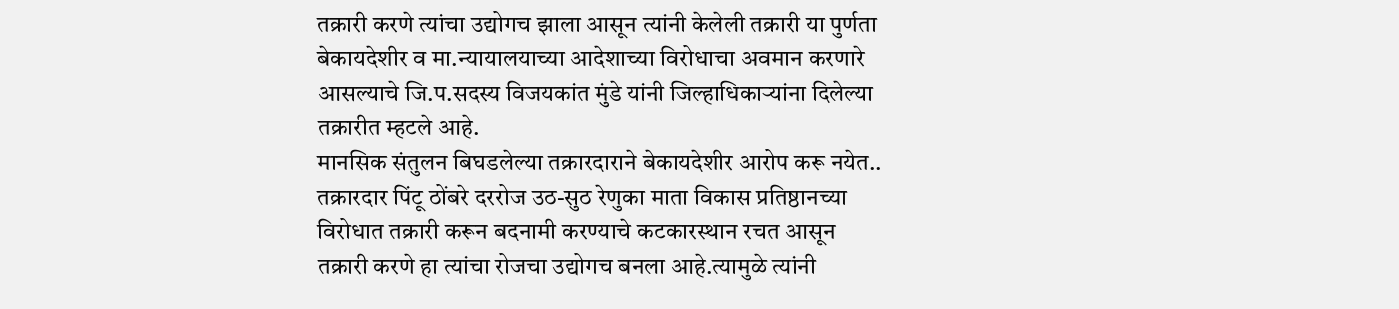तक्रारी करणे त्यांचा उद्योगच झाला आसून त्यांनी केलेली तक्रारी या पुर्णता बेकायदेशीर व मा.न्यायालयाच्या आदेशाच्या विरोधाचा अवमान करणारे आसल्याचे जि.प.सदस्य विजयकांत मुंडे यांनी जिल्हाधिकाऱ्यांना दिलेल्या तक्रारीत म्हटले आहे.
मानसिक संतुलन बिघडलेल्या तक्रारदाराने बेकायदेशीर आरोप करू नयेत..
तक्रारदार पिंटू ठोंबरे दररोज उठ-सुठ रेणुका माता विकास प्रतिष्ठानच्या विरोधात तक्रारी करून बदनामी करण्याचे कटकारस्थान रचत आसून तक्रारी करणे हा त्यांचा रोजचा उद्योगच बनला आहे.त्यामुळे त्यांनी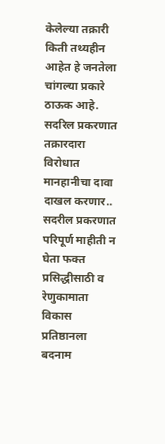केलेल्या तक्रारी किती तथ्यहीन आहेत हे जनतेला चांगल्या प्रकारे ठाऊक आहे.
सदरिल प्रकरणात तक्रारदारा विरोधात मानहानीचा दावा दाखल करणार..
सदरील प्रकरणात परिपूर्ण माहीती न घेता फक्त प्रसिद्धीसाठी व रेणुकामाता विकास प्रतिष्ठानला बदनाम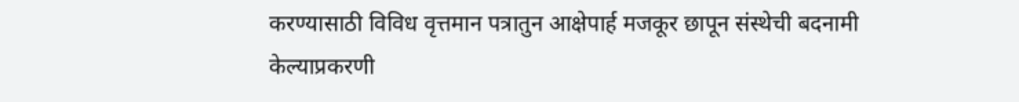करण्यासाठी विविध वृत्तमान पत्रातुन आक्षेपार्ह मजकूर छापून संस्थेची बदनामी केल्याप्रकरणी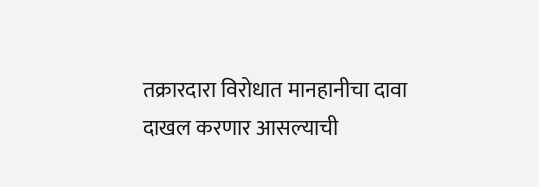तक्रारदारा विरोधात मानहानीचा दावा दाखल करणार आसल्याची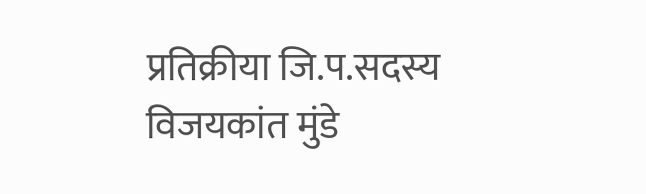प्रतिक्रीया जि.प.सदस्य विजयकांत मुंडे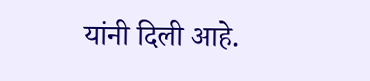यांनी दिली आहे.